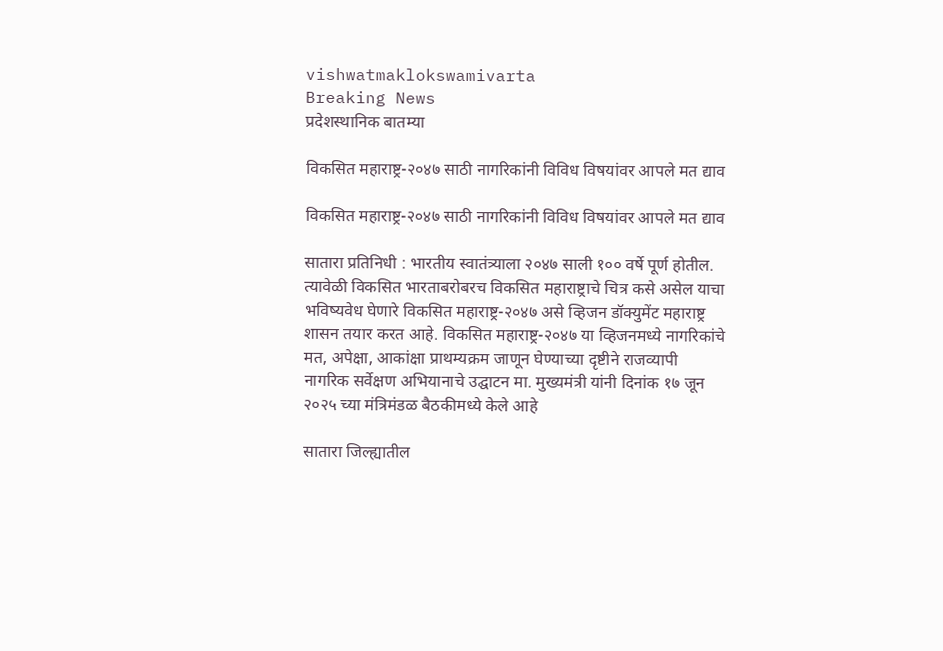vishwatmaklokswamivarta
Breaking News
प्रदेशस्थानिक बातम्या

विकसित महाराष्ट्र-२०४७ साठी नागरिकांनी विविध विषयांवर आपले मत द्याव

विकसित महाराष्ट्र-२०४७ साठी नागरिकांनी विविध विषयांवर आपले मत द्याव

सातारा प्रतिनिधी : भारतीय स्वातंत्र्याला २०४७ साली १०० वर्षे पूर्ण होतील. त्यावेळी विकसित भारताबरोबरच विकसित महाराष्ट्राचे चित्र कसे असेल याचा भविष्यवेध घेणारे विकसित महाराष्ट्र-२०४७ असे व्हिजन डॉक्युमेंट महाराष्ट्र शासन तयार करत आहे. विकसित महाराष्ट्र-२०४७ या व्हिजनमध्ये नागरिकांचे मत, अपेक्षा, आकांक्षा प्राथम्यक्रम जाणून घेण्याच्या दृष्टीने राजव्यापी नागरिक सर्वेक्षण अभियानाचे उद्घाटन मा. मुख्यमंत्री यांनी दिनांक १७ जून २०२५ च्या मंत्रिमंडळ बैठकीमध्ये केले आहे

सातारा जिल्ह्यातील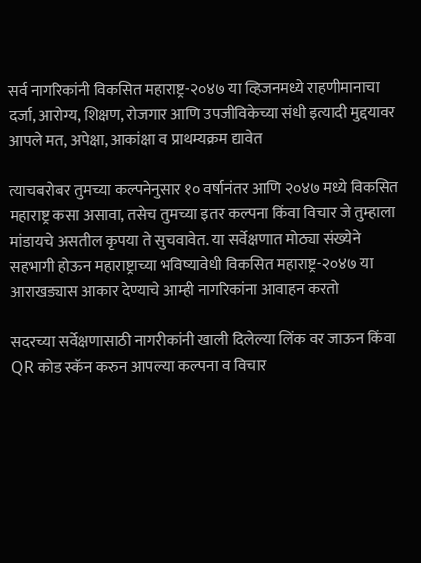सर्व नागरिकांनी विकसित महाराष्ट्र-२०४७ या व्हिजनमध्ये राहणीमानाचा दर्जा, आरोग्य, शिक्षण, रोजगार आणि उपजीविकेच्या संधी इत्यादी मुद्दयावर आपले मत, अपेक्षा, आकांक्षा व प्राथम्यक्रम द्यावेत

त्याचबरोबर तुमच्या कल्पनेनुसार १० वर्षानंतर आणि २०४७ मध्ये विकसित महाराष्ट्र कसा असावा, तसेच तुमच्या इतर कल्पना किंवा विचार जे तुम्हाला मांडायचे असतील कृपया ते सुचवावेत. या सर्वेक्षणात मोठ्या संख्येने सहभागी होऊन महाराष्ट्राच्या भविष्यावेधी विकसित महाराष्ट्र-२०४७ या आराखड्यास आकार देण्याचे आम्ही नागरिकांना आवाहन करतो

सदरच्या सर्वेक्षणासाठी नागरीकांनी खाली दिलेल्या लिंक वर जाऊन किंवा QR कोड स्कॅन करुन आपल्या कल्पना व विचार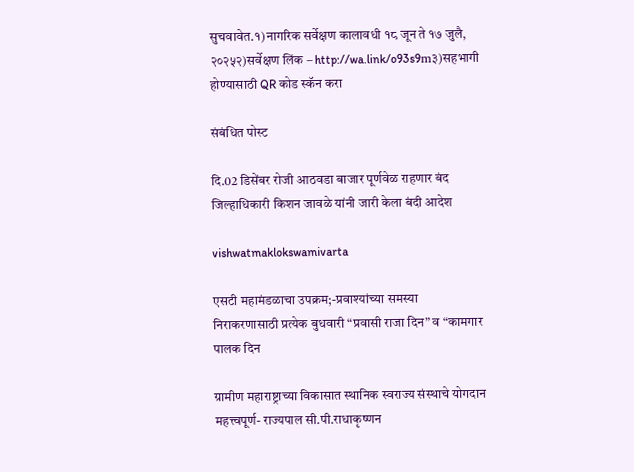सुचवावेत.१)नागरिक सर्वेक्षण कालावधी १८ जून ते १७ जुलै, २०२५२)सर्वेक्षण लिंक – http://wa.link/o93s9m३)सहभागी होण्यासाठी QR कोड स्कॅन करा

संबंधित पोस्ट

दि.02 डिसेंबर रोजी आठवडा बाजार पूर्णवेळ राहणार बंद जिल्हाधिकारी किशन जावळे यांनी जारी केला बंदी आदेश

vishwatmaklokswamivarta

एसटी महामंडळाचा उपक्रम;-प्रवाश्यांच्या समस्या निराकरणासाठी प्रत्येक बुधवारी “प्रवासी राजा दिन” व “कामगार पालक दिन

ग्रामीण महाराष्ट्राच्या विकासात स्थानिक स्वराज्य संस्थाचे योगदान महत्त्वपूर्ण- राज्यपाल सी.पी.राधाकृष्णन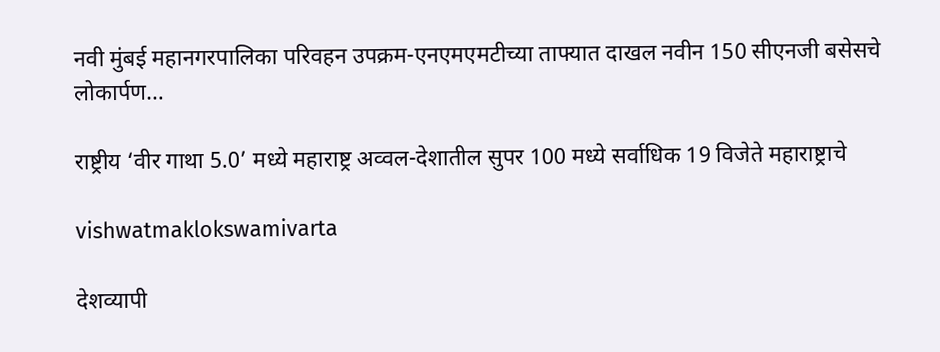नवी मुंबई महानगरपालिका परिवहन उपक्रम-एनएमएमटीच्या ताफ्यात दाखल नवीन 150 सीएनजी बसेसचे लोकार्पण…

राष्ट्रीय ‘वीर गाथा 5.0’ मध्ये महाराष्ट्र अव्वल-देशातील सुपर 100 मध्ये सर्वाधिक 19 विजेते महाराष्ट्राचे

vishwatmaklokswamivarta

देशव्यापी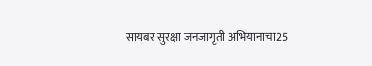सायबर सुरक्षा जनजागृती अभियानाचा25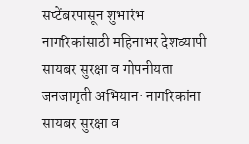सप्टेंबरपासून शुभारंभ  नागरिकांसाठी महिनाभर देशव्यापी सायबर सुरक्षा व गोपनीयता जनजागृती अभियान· नागरिकांना सायबर सुरक्षा व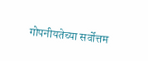गोपनीयतेच्या सर्वोत्तम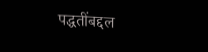पद्धतींबद्दल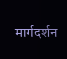मार्गदर्शन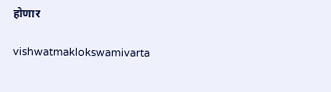होणार

vishwatmaklokswamivarta